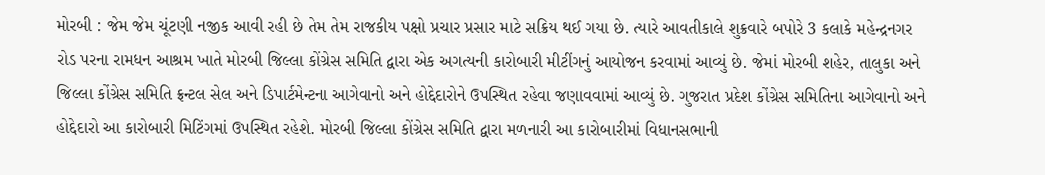મોરબી : જેમ જેમ ચૂંટણી નજીક આવી રહી છે તેમ તેમ રાજકીય પક્ષો પ્રચાર પ્રસાર માટે સક્રિય થઈ ગયા છે. ત્યારે આવતીકાલે શુક્રવારે બપોરે 3 કલાકે મહેન્દ્રનગર રોડ પરના રામધન આશ્રમ ખાતે મોરબી જિલ્લા કોંગ્રેસ સમિતિ દ્વારા એક અગત્યની કારોબારી મીટીંગનું આયોજન કરવામાં આવ્યું છે. જેમાં મોરબી શહેર, તાલુકા અને જિલ્લા કોંગ્રેસ સમિતિ ફ્રન્ટલ સેલ અને ડિપાર્ટમેન્ટના આગેવાનો અને હોદ્દેદારોને ઉપસ્થિત રહેવા જણાવવામાં આવ્યું છે. ગુજરાત પ્રદેશ કોંગ્રેસ સમિતિના આગેવાનો અને હોદ્દેદારો આ કારોબારી મિટિંગમાં ઉપસ્થિત રહેશે. મોરબી જિલ્લા કોંગ્રેસ સમિતિ દ્વારા મળનારી આ કારોબારીમાં વિધાનસભાની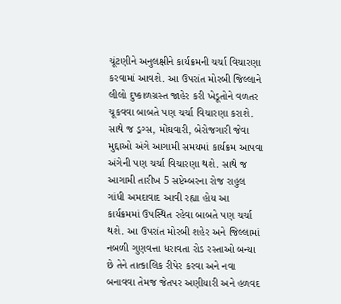ચૂંટણીને અનુલક્ષીને કાર્યક્રમની ચર્ચા વિચારણા કરવામાં આવશે. આ ઉપરાંત મોરબી જિલ્લાને લીલો દુષ્કાળગ્રસ્ત જાહેર કરી ખેડૂતોને વળતર ચૂકવવા બાબતે પણ ચર્ચા વિચારણા કરાશે. સાથે જ ડ્રગ્સ, મોંઘવારી, બેરોજગારી જેવા મુદ્દાઓ અંગે આગામી સમયમાં કાર્યક્રમ આપવા અંગેની પણ ચર્ચા વિચારણા થશે. સાથે જ આગામી તારીખ 5 સપ્ટેમ્બરના રોજ રાહુલ ગાંધી અમદાવાદ આવી રહ્યા હોય આ કાર્યક્રમમાં ઉપસ્થિત રહેવા બાબતે પણ ચર્ચા થશે. આ ઉપરાંત મોરબી શહેર અને જિલ્લામાં નબળી ગુણવત્તા ધરાવતા રોડ રસ્તાઓ બન્યા છે તેને તાત્કાલિક રીપેર કરવા અને નવા બનાવવા તેમજ જેતપર અણીયારી અને હળવદ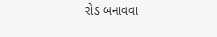રોડ બનાવવા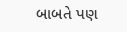બાબતે પણ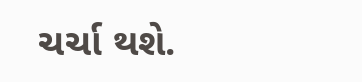ચર્ચા થશે.